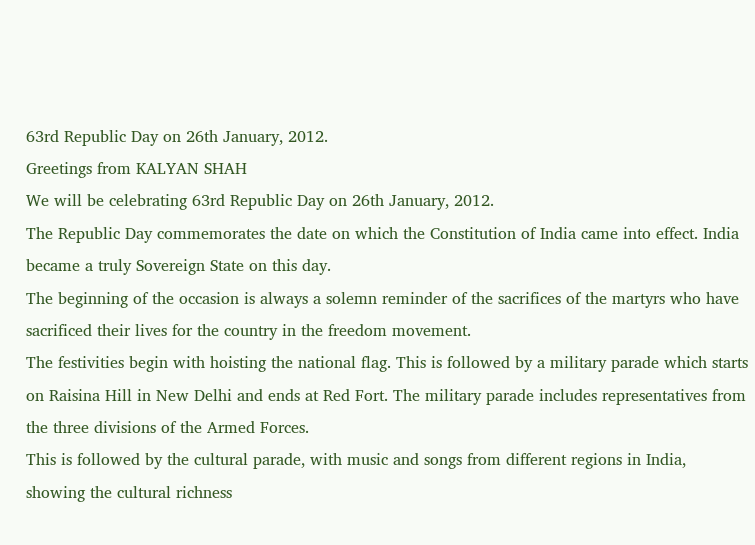63rd Republic Day on 26th January, 2012.
Greetings from KALYAN SHAH
We will be celebrating 63rd Republic Day on 26th January, 2012.
The Republic Day commemorates the date on which the Constitution of India came into effect. India became a truly Sovereign State on this day.
The beginning of the occasion is always a solemn reminder of the sacrifices of the martyrs who have sacrificed their lives for the country in the freedom movement.
The festivities begin with hoisting the national flag. This is followed by a military parade which starts on Raisina Hill in New Delhi and ends at Red Fort. The military parade includes representatives from the three divisions of the Armed Forces.
This is followed by the cultural parade, with music and songs from different regions in India, showing the cultural richness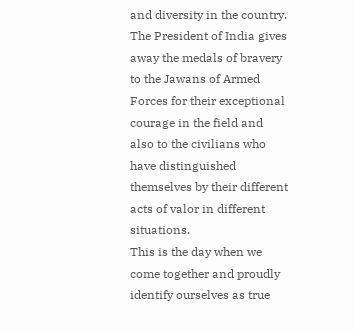and diversity in the country.
The President of India gives away the medals of bravery to the Jawans of Armed Forces for their exceptional courage in the field and also to the civilians who have distinguished themselves by their different acts of valor in different situations.
This is the day when we come together and proudly identify ourselves as true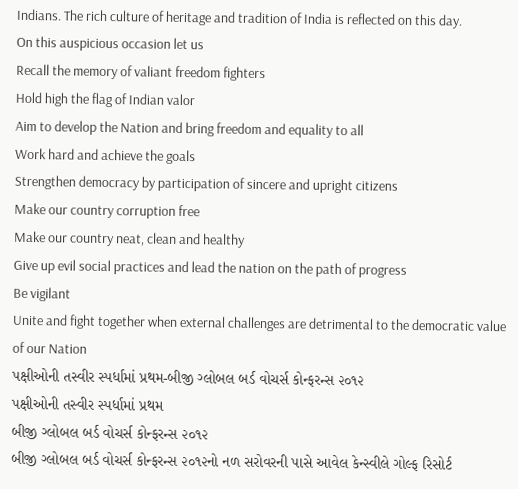Indians. The rich culture of heritage and tradition of India is reflected on this day.
On this auspicious occasion let us
Recall the memory of valiant freedom fighters
Hold high the flag of Indian valor
Aim to develop the Nation and bring freedom and equality to all
Work hard and achieve the goals
Strengthen democracy by participation of sincere and upright citizens
Make our country corruption free
Make our country neat, clean and healthy
Give up evil social practices and lead the nation on the path of progress
Be vigilant
Unite and fight together when external challenges are detrimental to the democratic value of our Nation
પક્ષીઓની તસ્વીર સ્પર્ધામાં પ્રથમ-બીજી ગ્લોબલ બર્ડ વોચર્સ કોન્ફરન્સ ૨૦૧૨
પક્ષીઓની તસ્વીર સ્પર્ધામાં પ્રથમ
બીજી ગ્લોબલ બર્ડ વોચર્સ કોન્ફરન્સ ૨૦૧૨
બીજી ગ્લોબલ બર્ડ વોચર્સ કોન્ફરન્સ ૨૦૧૨નો નળ સરોવરની પાસે આવેલ કેન્સ્વીલે ગોલ્ફ રિસોર્ટ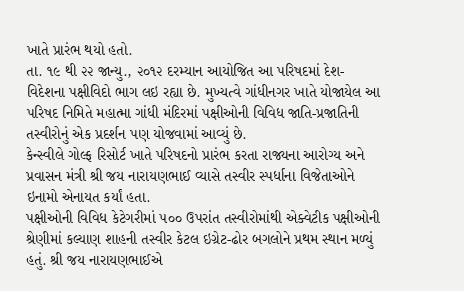ખાતે પ્રારંભ થયો હતો.
તા. ૧૯ થી ૨૨ જાન્યુ., ૨૦૧૨ દરમ્યાન આયોજિત આ પરિષદમાં દેશ- વિદેશના પક્ષીવિદો ભાગ લઇ રહ્યા છે. મુખ્યત્વે ગાંધીનગર ખાતે યોજાયેલ આ પરિષદ નિમિતે મહાત્મા ગાંધી મંદિરમાં પક્ષીઓની વિવિધ જાતિ-પ્રજાતિની તસ્વીરોનું એક પ્રદર્શન પણ યોજવામાં આવ્યું છે.
કેન્સ્વીલે ગોલ્ફ રિસોર્ટ ખાતે પરિષદનો પ્રારંભ કરતા રાજ્યના આરોગ્ય અને પ્રવાસન મંત્રી શ્રી જય નારાયણભાઈ વ્યાસે તસ્વીર સ્પર્ધાના વિજેતાઓને ઇનામો એનાયત કર્યાં હતા.
પક્ષીઓની વિવિધ કેટેગરીમાં ૫૦૦ ઉપરાંત તસ્વીરોમાંથી એક્વેટીક પક્ષીઓની શ્રેણીમાં કલ્યાણ શાહની તસ્વીર કેટલ ઇગ્રેટ-ઢોર બગલોને પ્રથમ સ્થાન મળ્યું હતું. શ્રી જય નારાયણભાઈએ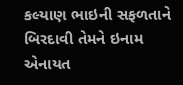કલ્યાણ ભાઇની સફળતાને બિરદાવી તેમને ઇનામ એનાયત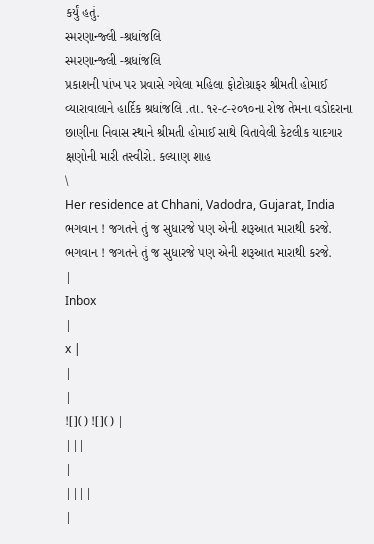કર્યું હતું.
સ્મરણાન્જ્લી -શ્રધાંજલિ
સ્મરણાન્જ્લી -શ્રધાંજલિ
પ્રકાશની પાંખ પર પ્રવાસે ગયેલા મહિલા ફોટોગ્રાફર શ્રીમતી હોમાઈ વ્યારાવાલાને હાર્દિક શ્રધાંજલિ .તા. ૧૨-૮-૨૦૧૦ના રોજ તેમના વડોદરાના છાણીના નિવાસ સ્થાને શ્રીમતી હોમાઈ સાથે વિતાવેલી કેટલીક યાદગાર ક્ષણોની મારી તસ્વીરો. કલ્યાણ શાહ
\
Her residence at Chhani, Vadodra, Gujarat, India
ભગવાન ! જગતને તું જ સુધારજે પણ એની શરૂઆત મારાથી કરજે.
ભગવાન ! જગતને તું જ સુધારજે પણ એની શરૂઆત મારાથી કરજે.
|
Inbox
|
x |
|
|
![]() ![]() |
|||
|
||||
|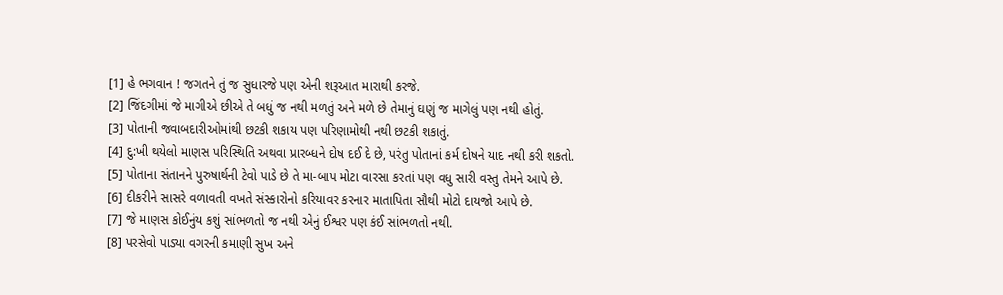[1] હે ભગવાન ! જગતને તું જ સુધારજે પણ એની શરૂઆત મારાથી કરજે.
[2] જિંદગીમાં જે માગીએ છીએ તે બધું જ નથી મળતું અને મળે છે તેમાનું ઘણું જ માગેલું પણ નથી હોતું.
[3] પોતાની જવાબદારીઓમાંથી છટકી શકાય પણ પરિણામોથી નથી છટકી શકાતું.
[4] દુ:ખી થયેલો માણસ પરિસ્થિતિ અથવા પ્રારબ્ધને દોષ દઈ દે છે, પરંતુ પોતાનાં કર્મ દોષને યાદ નથી કરી શકતો.
[5] પોતાના સંતાનને પુરુષાર્થની ટેવો પાડે છે તે મા-બાપ મોટા વારસા કરતાં પણ વધુ સારી વસ્તુ તેમને આપે છે.
[6] દીકરીને સાસરે વળાવતી વખતે સંસ્કારોનો કરિયાવર કરનાર માતાપિતા સૌથી મોટો દાયજો આપે છે.
[7] જે માણસ કોઈનુંય કશું સાંભળતો જ નથી એનું ઈશ્વર પણ કંઈ સાંભળતો નથી.
[8] પરસેવો પાડ્યા વગરની કમાણી સુખ અને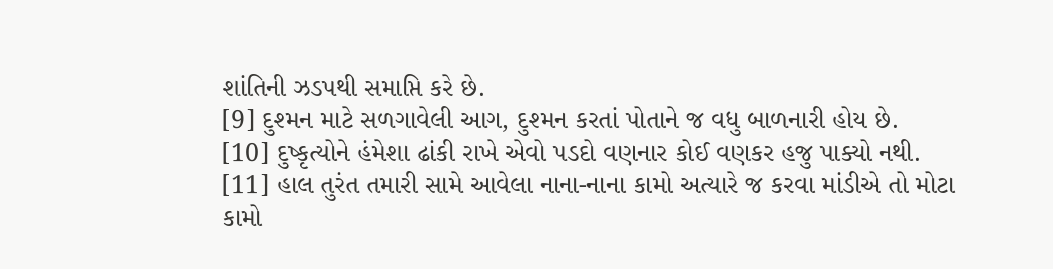શાંતિની ઝડપથી સમાપ્તિ કરે છે.
[9] દુશ્મન માટે સળગાવેલી આગ, દુશ્મન કરતાં પોતાને જ વધુ બાળનારી હોય છે.
[10] દુષ્કૃત્યોને હંમેશા ઢાંકી રાખે એવો પડદો વણનાર કોઈ વણકર હજુ પાક્યો નથી.
[11] હાલ તુરંત તમારી સામે આવેલા નાના-નાના કામો અત્યારે જ કરવા માંડીએ તો મોટા કામો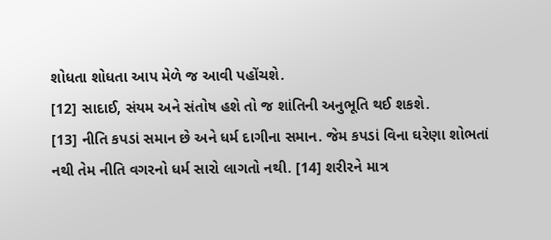શોધતા શોધતા આપ મેળે જ આવી પહોંચશે.
[12] સાદાઈ, સંયમ અને સંતોષ હશે તો જ શાંતિની અનુભૂતિ થઈ શકશે.
[13] નીતિ કપડાં સમાન છે અને ધર્મ દાગીના સમાન. જેમ કપડાં વિના ઘરેણા શોભતાં નથી તેમ નીતિ વગરનો ધર્મ સારો લાગતો નથી. [14] શરીરને માત્ર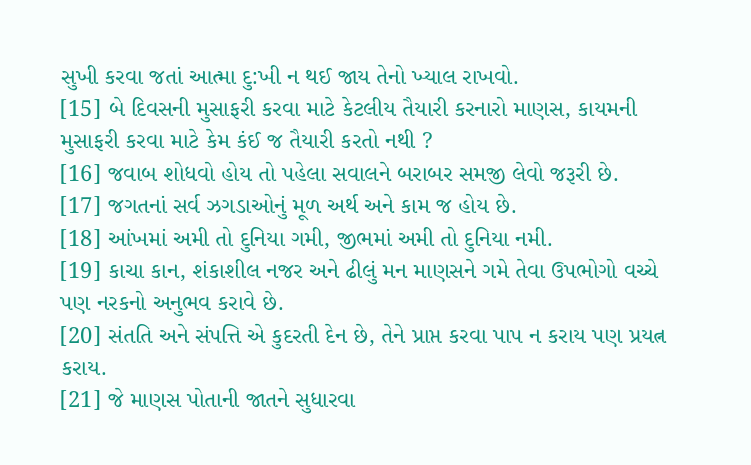સુખી કરવા જતાં આત્મા દુ:ખી ન થઈ જાય તેનો ખ્યાલ રાખવો.
[15] બે દિવસની મુસાફરી કરવા માટે કેટલીય તૈયારી કરનારો માણસ, કાયમની મુસાફરી કરવા માટે કેમ કંઈ જ તૈયારી કરતો નથી ?
[16] જવાબ શોધવો હોય તો પહેલા સવાલને બરાબર સમજી લેવો જરૂરી છે.
[17] જગતનાં સર્વ ઝગડાઓનું મૂળ અર્થ અને કામ જ હોય છે.
[18] આંખમાં અમી તો દુનિયા ગમી, જીભમાં અમી તો દુનિયા નમી.
[19] કાચા કાન, શંકાશીલ નજર અને ઢીલું મન માણસને ગમે તેવા ઉપભોગો વચ્ચે પણ નરકનો અનુભવ કરાવે છે.
[20] સંતતિ અને સંપત્તિ એ કુદરતી દેન છે, તેને પ્રાપ્ત કરવા પાપ ન કરાય પણ પ્રયત્ન કરાય.
[21] જે માણસ પોતાની જાતને સુધારવા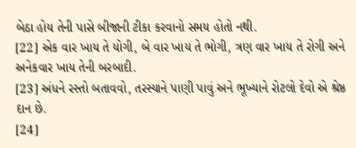બેઠા હોય તેની પાસે બીજાની ટીકા કરવાનો સમય હોતો નથી.
[22] એક વાર ખાય તે યોગી, બે વાર ખાય તે ભોગી, ત્રણ વાર ખાય તે રોગી અને અનેકવાર ખાય તેની બરબાદી.
[23] અંધને રસ્તો બતાવવો, તરસ્યાને પાણી પાવું અને ભૂખ્યાને રોટલો દેવો એ શ્રેષ્ઠ દાન છે.
[24]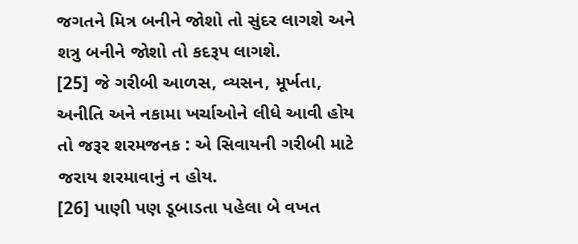જગતને મિત્ર બનીને જોશો તો સુંદર લાગશે અને શત્રુ બનીને જોશો તો કદરૂપ લાગશે.
[25] જે ગરીબી આળસ, વ્યસન, મૂર્ખતા, અનીતિ અને નકામા ખર્ચાઓને લીધે આવી હોય તો જરૂર શરમજનક : એ સિવાયની ગરીબી માટે જરાય શરમાવાનું ન હોય.
[26] પાણી પણ ડૂબાડતા પહેલા બે વખત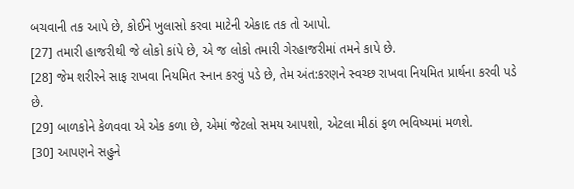બચવાની તક આપે છે, કોઈને ખુલાસો કરવા માટેની એકાદ તક તો આપો.
[27] તમારી હાજરીથી જે લોકો કાંપે છે, એ જ લોકો તમારી ગેરહાજરીમાં તમને કાપે છે.
[28] જેમ શરીરને સાફ રાખવા નિયમિત સ્નાન કરવું પડે છે, તેમ અંત:કરણને સ્વચ્છ રાખવા નિયમિત પ્રાર્થના કરવી પડે છે.
[29] બાળકોને કેળવવા એ એક કળા છે, એમાં જેટલો સમય આપશો, એટલા મીઠાં ફળ ભવિષ્યમાં મળશે.
[30] આપણને સહુને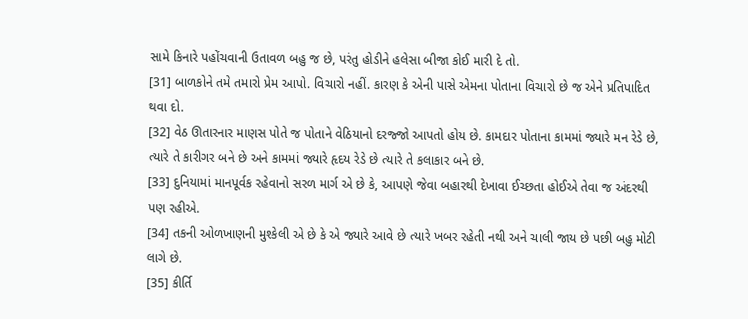સામે કિનારે પહોંચવાની ઉતાવળ બહુ જ છે, પરંતુ હોડીને હલેસા બીજા કોઈ મારી દે તો.
[31] બાળકોને તમે તમારો પ્રેમ આપો. વિચારો નહીં. કારણ કે એની પાસે એમના પોતાના વિચારો છે જ એને પ્રતિપાદિત થવા દો.
[32] વેઠ ઊતારનાર માણસ પોતે જ પોતાને વેઠિયાનો દરજ્જો આપતો હોય છે. કામદાર પોતાના કામમાં જ્યારે મન રેડે છે, ત્યારે તે કારીગર બને છે અને કામમાં જ્યારે હૃદય રેડે છે ત્યારે તે કલાકાર બને છે.
[33] દુનિયામાં માનપૂર્વક રહેવાનો સરળ માર્ગ એ છે કે, આપણે જેવા બહારથી દેખાવા ઈચ્છતા હોઈએ તેવા જ અંદરથી પણ રહીએ.
[34] તકની ઓળખાણની મુશ્કેલી એ છે કે એ જ્યારે આવે છે ત્યારે ખબર રહેતી નથી અને ચાલી જાય છે પછી બહુ મોટી લાગે છે.
[35] કીર્તિ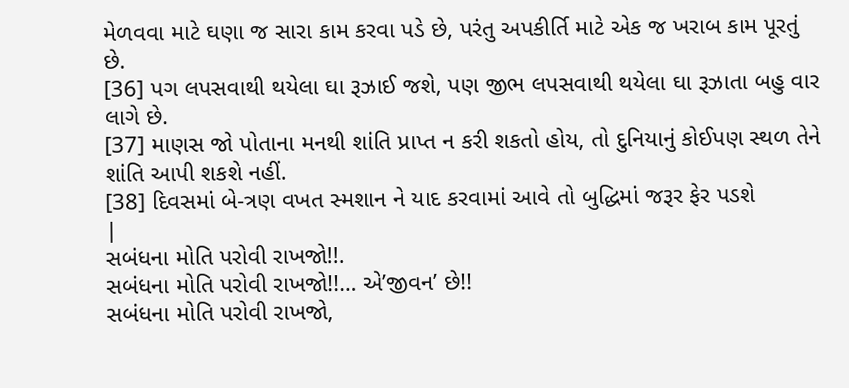મેળવવા માટે ઘણા જ સારા કામ કરવા પડે છે, પરંતુ અપકીર્તિ માટે એક જ ખરાબ કામ પૂરતું છે.
[36] પગ લપસવાથી થયેલા ઘા રૂઝાઈ જશે, પણ જીભ લપસવાથી થયેલા ઘા રૂઝાતા બહુ વાર લાગે છે.
[37] માણસ જો પોતાના મનથી શાંતિ પ્રાપ્ત ન કરી શકતો હોય, તો દુનિયાનું કોઈપણ સ્થળ તેને શાંતિ આપી શકશે નહીં.
[38] દિવસમાં બે-ત્રણ વખત સ્મશાન ને યાદ કરવામાં આવે તો બુદ્ધિમાં જરૂર ફેર પડશે
|
સબંધના મોતિ પરોવી રાખજો!!.
સબંધના મોતિ પરોવી રાખજો!!… એ’જીવન’ છે!!
સબંધના મોતિ પરોવી રાખજો,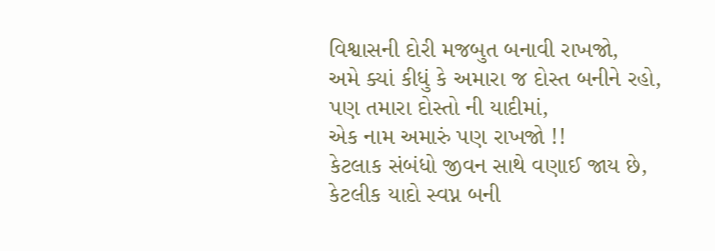વિશ્વાસની દોરી મજબુત બનાવી રાખજો,
અમે ક્યાં કીધું કે અમારા જ દોસ્ત બનીને રહો,
પણ તમારા દોસ્તો ની યાદીમાં,
એક નામ અમારું પણ રાખજો !!
કેટલાક સંબંધો જીવન સાથે વણાઈ જાય છે,
કેટલીક યાદો સ્વપ્ન બની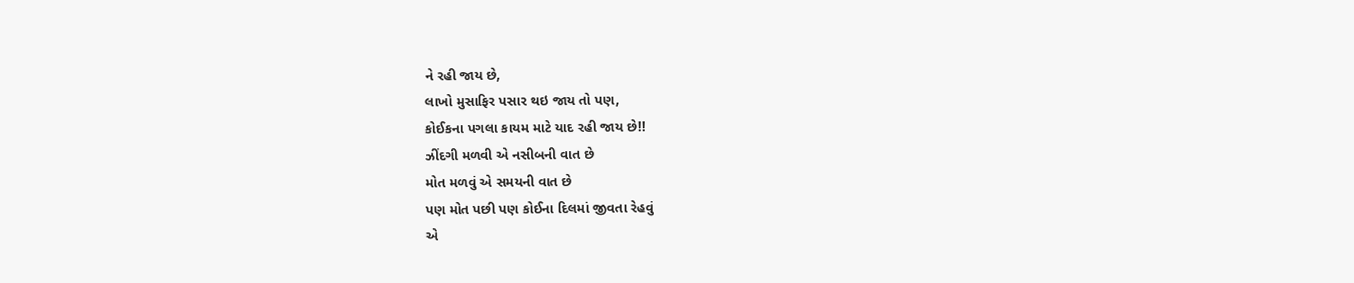ને રહી જાય છે,
લાખો મુસાફિર પસાર થઇ જાય તો પણ,
કોઈકના પગલા કાયમ માટે યાદ રહી જાય છે!!
ઝીંદગી મળવી એ નસીબની વાત છે
મોત મળવું એ સમયની વાત છે
પણ મોત પછી પણ કોઈના દિલમાં જીવતા રેહવું
એ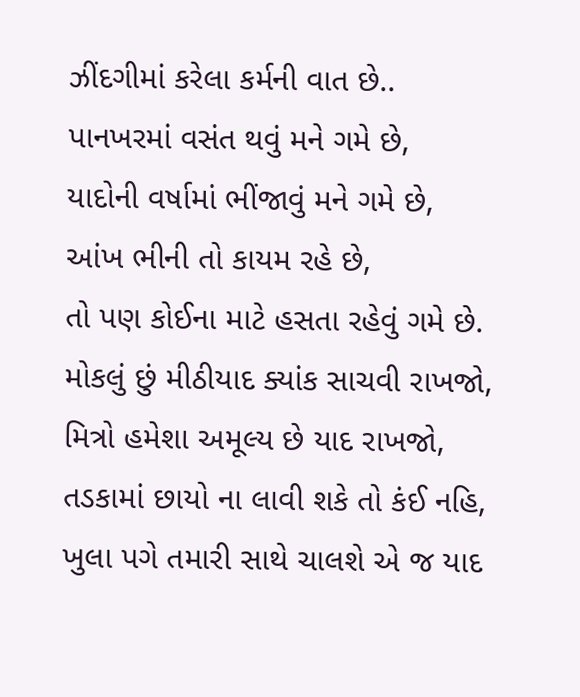ઝીંદગીમાં કરેલા કર્મની વાત છે..
પાનખરમાં વસંત થવું મને ગમે છે,
યાદોની વર્ષામાં ભીંજાવું મને ગમે છે,
આંખ ભીની તો કાયમ રહે છે,
તો પણ કોઈના માટે હસતા રહેવું ગમે છે.
મોકલું છું મીઠીયાદ ક્યાંક સાચવી રાખજો,
મિત્રો હમેશા અમૂલ્ય છે યાદ રાખજો,
તડકામાં છાયો ના લાવી શકે તો કંઈ નહિ,
ખુલા પગે તમારી સાથે ચાલશે એ જ યાદ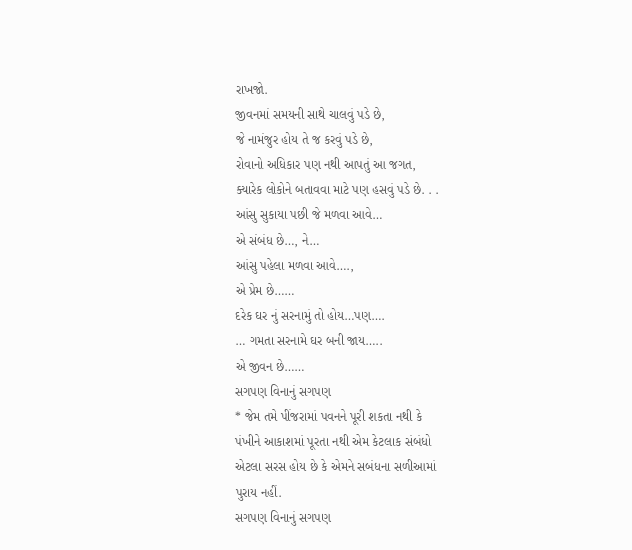રાખજો.
જીવનમાં સમયની સાથે ચાલવું પડે છે,
જે નામંજુર હોય તે જ કરવું પડે છે,
રોવાનો અધિકાર પણ નથી આપતું આ જગત,
ક્યારેક લોકોને બતાવવા માટે પણ હસવું પડે છે. . .
આંસુ સુકાયા પછી જે મળવા આવે…
એ સંબંધ છે…, ને…
આંસુ પહેલા મળવા આવે….,
એ પ્રેમ છે……
દરેક ઘર નું સરનામું તો હોય…પણ….
… ગમતા સરનામે ઘર બની જાય…..
એ જીવન છે……
સગપણ વિનાનું સગપણ
* જેમ તમે પીંજરામાં પવનને પૂરી શકતા નથી કે
પંખીને આકાશમાં પૂરતા નથી એમ કેટલાક સંબંધો
એટલા સરસ હોય છે કે એમને સબંધના સળીઆમાં
પુરાય નહીં.
સગપણ વિનાનું સગપણ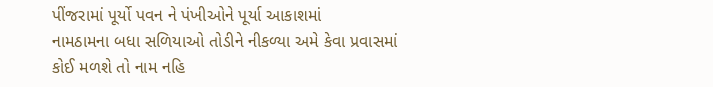પીંજરામાં પૂર્યો પવન ને પંખીઓને પૂર્યા આકાશમાં
નામઠામના બધા સળિયાઓ તોડીને નીકળ્યા અમે કેવા પ્રવાસમાં
કોઈ મળશે તો નામ નહિ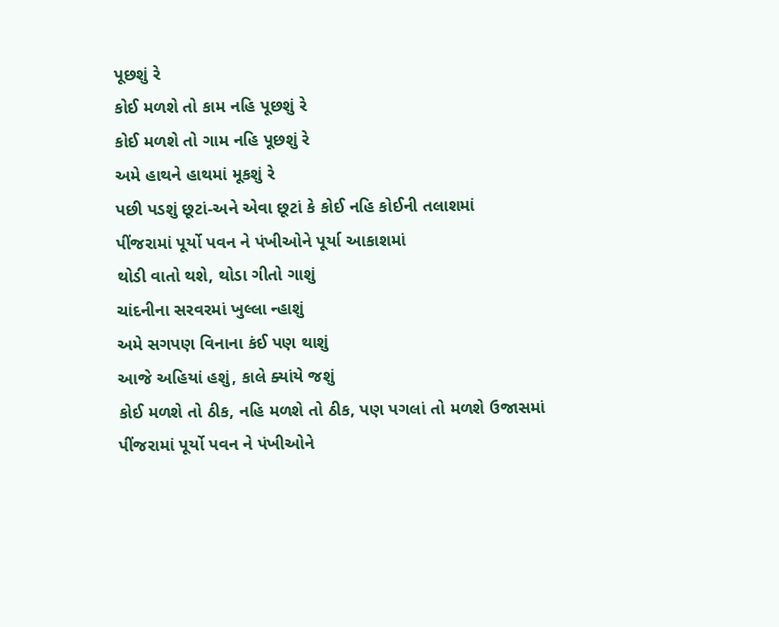પૂછશું રે
કોઈ મળશે તો કામ નહિ પૂછશું રે
કોઈ મળશે તો ગામ નહિ પૂછશું રે
અમે હાથને હાથમાં મૂકશું રે
પછી પડશું છૂટાં-અને એવા છૂટાં કે કોઈ નહિ કોઈની તલાશમાં
પીંજરામાં પૂર્યો પવન ને પંખીઓને પૂર્યા આકાશમાં
થોડી વાતો થશે, થોડા ગીતો ગાશું
ચાંદનીના સરવરમાં ખુલ્લા ન્હાશું
અમે સગપણ વિનાના કંઈ પણ થાશું
આજે અહિયાં હશું, કાલે ક્યાંયે જશું
કોઈ મળશે તો ઠીક, નહિ મળશે તો ઠીક, પણ પગલાં તો મળશે ઉજાસમાં
પીંજરામાં પૂર્યો પવન ને પંખીઓને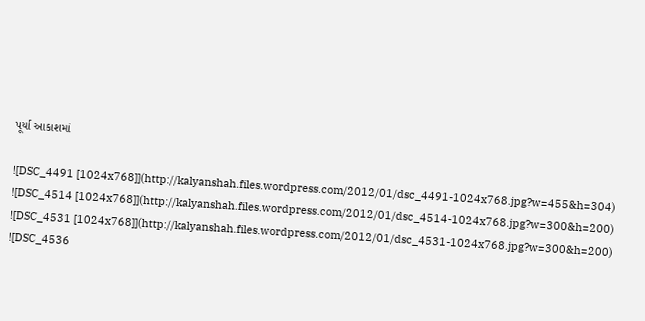પૂર્યા આકાશમાં

![DSC_4491 [1024x768]](http://kalyanshah.files.wordpress.com/2012/01/dsc_4491-1024x768.jpg?w=455&h=304)
![DSC_4514 [1024x768]](http://kalyanshah.files.wordpress.com/2012/01/dsc_4514-1024x768.jpg?w=300&h=200)
![DSC_4531 [1024x768]](http://kalyanshah.files.wordpress.com/2012/01/dsc_4531-1024x768.jpg?w=300&h=200)
![DSC_4536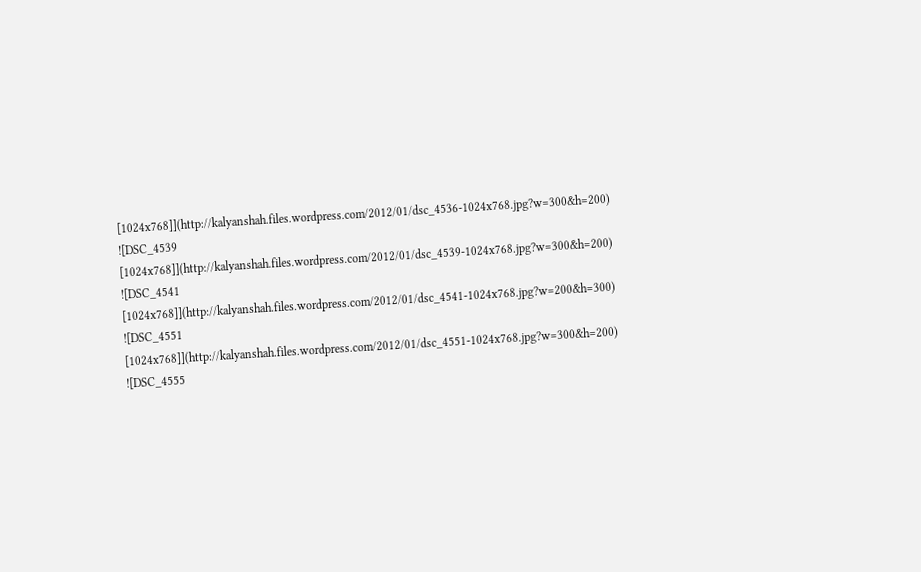[1024x768]](http://kalyanshah.files.wordpress.com/2012/01/dsc_4536-1024x768.jpg?w=300&h=200)
![DSC_4539 [1024x768]](http://kalyanshah.files.wordpress.com/2012/01/dsc_4539-1024x768.jpg?w=300&h=200)
![DSC_4541 [1024x768]](http://kalyanshah.files.wordpress.com/2012/01/dsc_4541-1024x768.jpg?w=200&h=300)
![DSC_4551 [1024x768]](http://kalyanshah.files.wordpress.com/2012/01/dsc_4551-1024x768.jpg?w=300&h=200)
![DSC_4555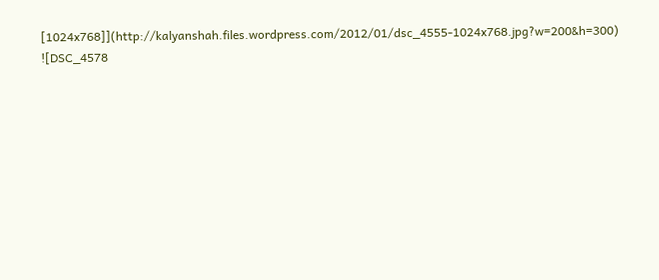[1024x768]](http://kalyanshah.files.wordpress.com/2012/01/dsc_4555-1024x768.jpg?w=200&h=300)
![DSC_4578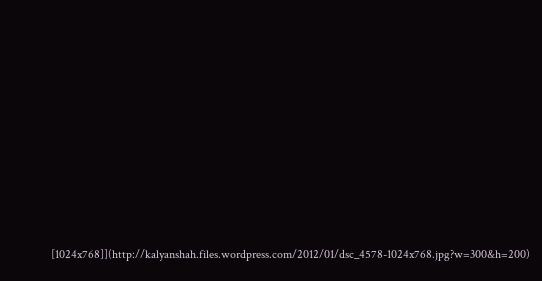[1024x768]](http://kalyanshah.files.wordpress.com/2012/01/dsc_4578-1024x768.jpg?w=300&h=200)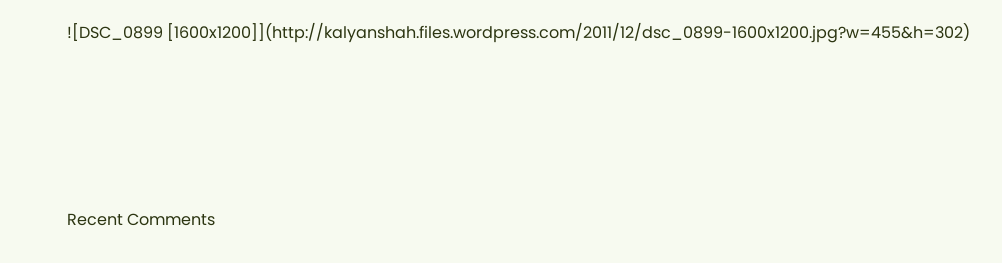![DSC_0899 [1600x1200]](http://kalyanshah.files.wordpress.com/2011/12/dsc_0899-1600x1200.jpg?w=455&h=302)




Recent Comments